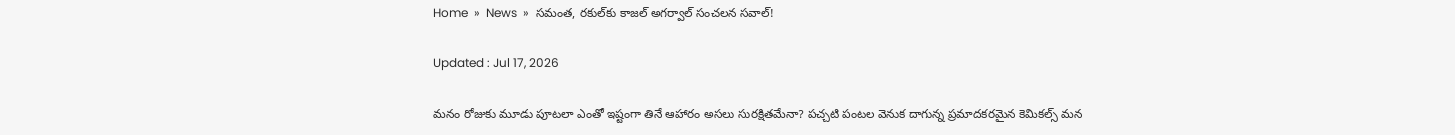Home  »  News  »  సమంత, రకుల్‌కు కాజల్ అగర్వాల్ సంచలన సవాల్!

Updated : Jul 17, 2026

మనం రోజుకు మూడు పూటలా ఎంతో ఇష్టంగా తినే ఆహారం అసలు సురక్షితమేనా? పచ్చటి పంటల వెనుక దాగున్న ప్రమాదకరమైన కెమికల్స్ మన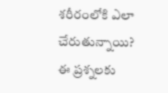శరీరంలోకి ఎలా చేరుతున్నాయి? ఈ ప్రశ్నలకు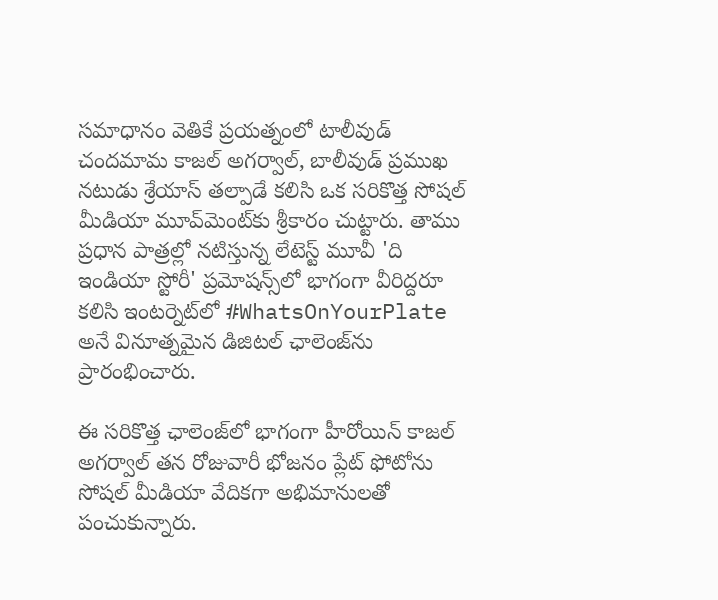సమాధానం వెతికే ప్రయత్నంలో టాలీవుడ్ చందమామ కాజల్ అగర్వాల్, బాలీవుడ్ ప్రముఖ నటుడు శ్రేయాస్ తల్పాడే కలిసి ఒక సరికొత్త సోషల్ మీడియా మూవ్‌మెంట్‌కు శ్రీకారం చుట్టారు. తాము ప్రధాన పాత్రల్లో నటిస్తున్న లేటెస్ట్ మూవీ 'ది ఇండియా స్టోరీ' ప్రమోషన్స్‌లో భాగంగా వీరిద్దరూ కలిసి ఇంటర్నెట్‌లో #WhatsOnYourPlate అనే వినూత్నమైన డిజిటల్ ఛాలెంజ్‌ను ప్రారంభించారు.

ఈ సరికొత్త ఛాలెంజ్‌లో భాగంగా హీరోయిన్ కాజల్ అగర్వాల్ తన రోజువారీ భోజనం ప్లేట్ ఫోటోను సోషల్ మీడియా వేదికగా అభిమానులతో పంచుకున్నారు.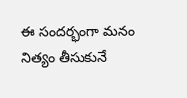ఈ సందర్భంగా మనం నిత్యం తీసుకునే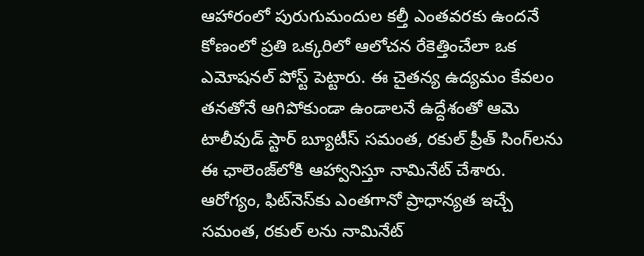ఆహారంలో పురుగుమందుల కల్తీ ఎంతవరకు ఉందనే కోణంలో ప్రతి ఒక్కరిలో ఆలోచన రేకెత్తించేలా ఒక ఎమోషనల్ పోస్ట్ పెట్టారు. ఈ చైతన్య ఉద్యమం కేవలం తనతోనే ఆగిపోకుండా ఉండాలనే ఉద్దేశంతో ఆమె టాలీవుడ్ స్టార్ బ్యూటీస్ సమంత, రకుల్ ప్రీత్ సింగ్‌లను ఈ ఛాలెంజ్‌లోకి ఆహ్వానిస్తూ నామినేట్ చేశారు. ఆరోగ్యం, ఫిట్‌నెస్‌కు ఎంతగానో ప్రాధాన్యత ఇచ్చే సమంత, రకుల్ లను నామినేట్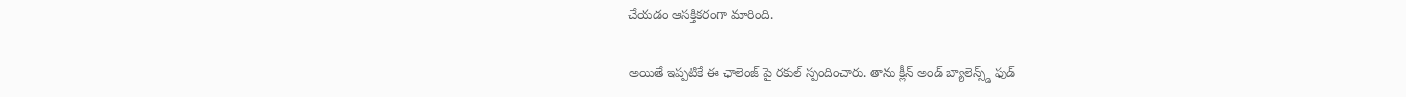చేయడం ఆసక్తికరంగా మారింది.

అయితే ఇప్పటికే ఈ ఛాలెంజ్ పై రకుల్ స్పందించారు. తాను క్లీన్ అండ్ బ్యాలెన్స్డ్ ఫుడ్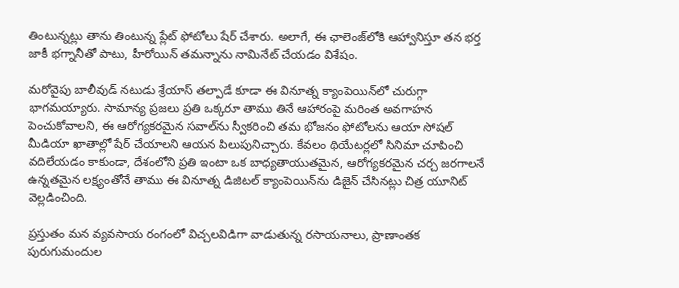తింటున్నట్లు తాను తింటున్న ప్లేట్ ఫోటోలు షేర్ చేశారు. అలాగే, ఈ ఛాలెంజ్‌లోకి ఆహ్వానిస్తూ తన భర్త జాకీ భగ్నానీతో పాటు, హీరోయిన్ తమన్నాను నామినేట్ చేయడం విశేషం.

మరోవైపు బాలీవుడ్ నటుడు శ్రేయాస్ తల్పాడే కూడా ఈ వినూత్న క్యాంపెయిన్‌లో చురుగ్గా భాగమయ్యారు. సామాన్య ప్రజలు ప్రతి ఒక్కరూ తాము తినే ఆహారంపై మరింత అవగాహన పెంచుకోవాలని, ఈ ఆరోగ్యకరమైన సవాల్‌ను స్వీకరించి తమ భోజనం ఫోటోలను ఆయా సోషల్ మీడియా ఖాతాల్లో షేర్ చేయాలని ఆయన పిలుపునిచ్చారు. కేవలం థియేటర్లలో సినిమా చూపించి వదిలేయడం కాకుండా, దేశంలోని ప్రతి ఇంటా ఒక బాధ్యతాయుతమైన, ఆరోగ్యకరమైన చర్చ జరగాలనే ఉన్నతమైన లక్ష్యంతోనే తాము ఈ వినూత్న డిజిటల్ క్యాంపెయిన్‌ను డిజైన్ చేసినట్లు చిత్ర యూనిట్ వెల్లడించింది.

ప్రస్తుతం మన వ్యవసాయ రంగంలో విచ్చలవిడిగా వాడుతున్న రసాయనాలు, ప్రాణాంతక పురుగుమందుల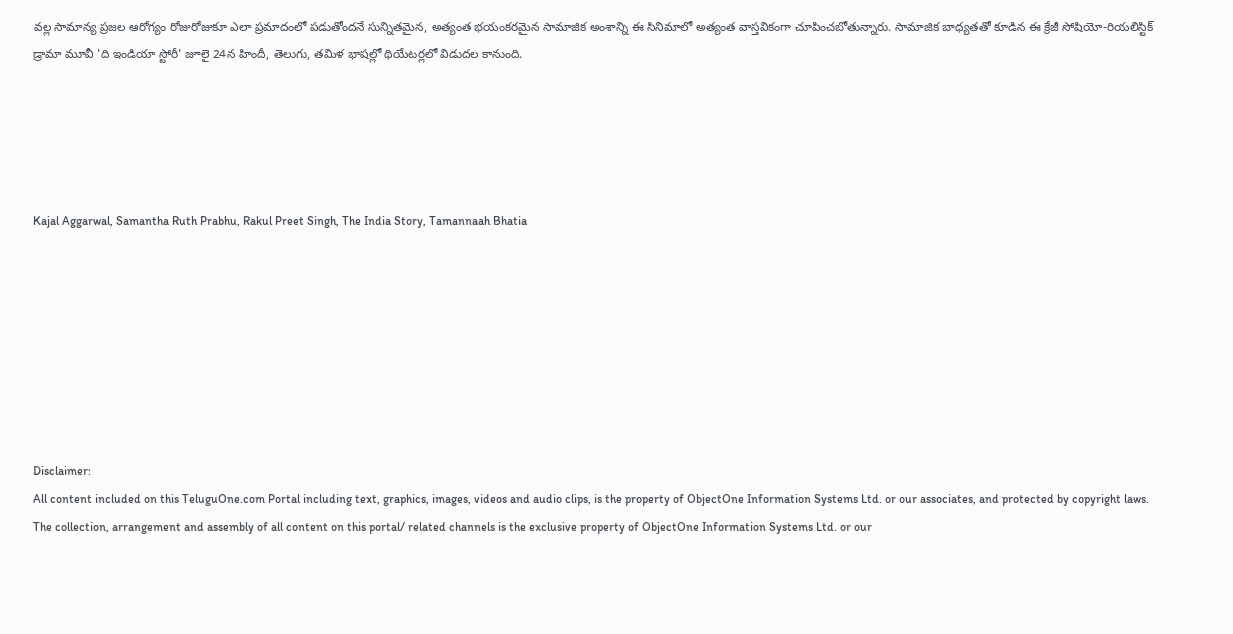వల్ల సామాన్య ప్రజల ఆరోగ్యం రోజురోజుకూ ఎలా ప్రమాదంలో పడుతోందనే సున్నితమైన, అత్యంత భయంకరమైన సామాజిక అంశాన్ని ఈ సినిమాలో అత్యంత వాస్తవికంగా చూపించబోతున్నారు. సామాజిక బాధ్యతతో కూడిన ఈ క్రేజీ సోషియో-రియలిస్టిక్ డ్రామా మూవీ 'ది ఇండియా స్టోరీ' జూలై 24న హిందీ, తెలుగు, తమిళ భాషల్లో థియేటర్లలో విడుదల కానుంది.





Kajal Aggarwal, Samantha Ruth Prabhu, Rakul Preet Singh, The India Story, Tamannaah Bhatia








Disclaimer:
All content included on this TeluguOne.com Portal including text, graphics, images, videos and audio clips, is the property of ObjectOne Information Systems Ltd. or our associates, and protected by copyright laws. The collection, arrangement and assembly of all content on this portal/ related channels is the exclusive property of ObjectOne Information Systems Ltd. or our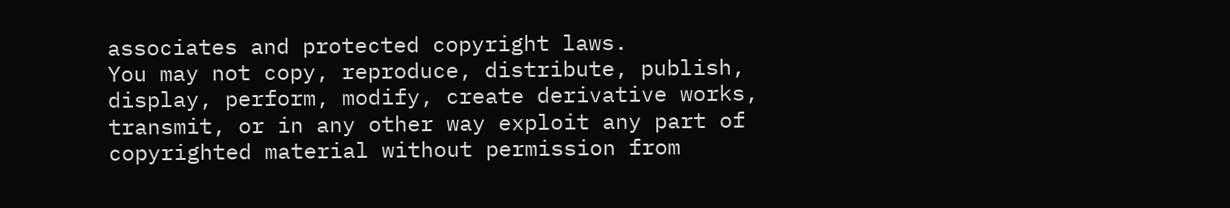associates and protected copyright laws.
You may not copy, reproduce, distribute, publish, display, perform, modify, create derivative works, transmit, or in any other way exploit any part of copyrighted material without permission from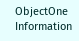ObjectOne Information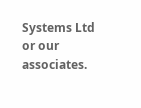Systems Ltd or our associates.